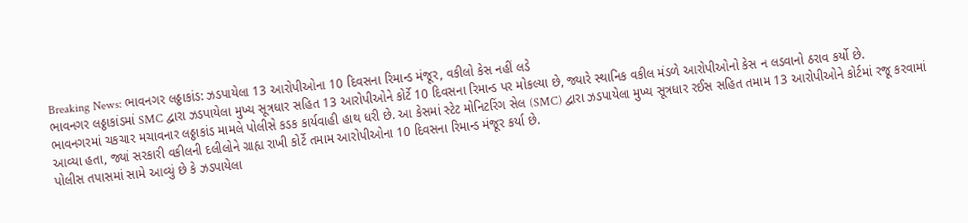Breaking News: ભાવનગર લઠ્ઠાકાંડ: ઝડપાયેલા 13 આરોપીઓના 10 દિવસના રિમાન્ડ મંજૂર, વકીલો કેસ નહીં લડે
ભાવનગર લઠ્ઠાકાંડમાં SMC દ્વારા ઝડપાયેલા મુખ્ય સૂત્રધાર સહિત 13 આરોપીઓને કોર્ટે 10 દિવસના રિમાન્ડ પર મોકલ્યા છે, જ્યારે સ્થાનિક વકીલ મંડળે આરોપીઓનો કેસ ન લડવાનો ઠરાવ કર્યો છે.
ભાવનગરમાં ચકચાર મચાવનાર લઠ્ઠાકાંડ મામલે પોલીસે કડક કાર્યવાહી હાથ ધરી છે. આ કેસમાં સ્ટેટ મોનિટરિંગ સેલ (SMC) દ્વારા ઝડપાયેલા મુખ્ય સૂત્રધાર રઈસ સહિત તમામ 13 આરોપીઓને કોર્ટમાં રજૂ કરવામાં આવ્યા હતા, જ્યાં સરકારી વકીલની દલીલોને ગ્રાહ્ય રાખી કોર્ટે તમામ આરોપીઓના 10 દિવસના રિમાન્ડ મંજૂર કર્યા છે.
પોલીસ તપાસમાં સામે આવ્યું છે કે ઝડપાયેલા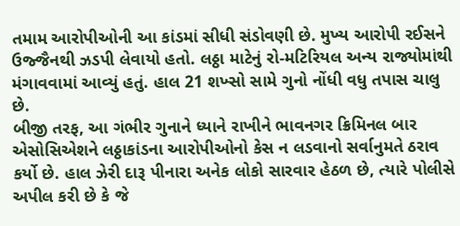તમામ આરોપીઓની આ કાંડમાં સીધી સંડોવણી છે. મુખ્ય આરોપી રઈસને ઉજ્જૈનથી ઝડપી લેવાયો હતો. લઠ્ઠા માટેનું રો-મટિરિયલ અન્ય રાજ્યોમાંથી મંગાવવામાં આવ્યું હતું. હાલ 21 શખ્સો સામે ગુનો નોંધી વધુ તપાસ ચાલુ છે.
બીજી તરફ, આ ગંભીર ગુનાને ધ્યાને રાખીને ભાવનગર ક્રિમિનલ બાર એસોસિએશને લઠ્ઠાકાંડના આરોપીઓનો કેસ ન લડવાનો સર્વાનુમતે ઠરાવ કર્યો છે. હાલ ઝેરી દારૂ પીનારા અનેક લોકો સારવાર હેઠળ છે, ત્યારે પોલીસે અપીલ કરી છે કે જે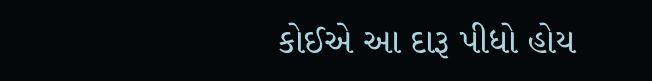કોઈએ આ દારૂ પીધો હોય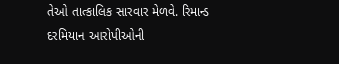તેઓ તાત્કાલિક સારવાર મેળવે. રિમાન્ડ દરમિયાન આરોપીઓની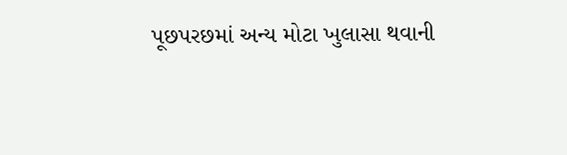પૂછપરછમાં અન્ય મોટા ખુલાસા થવાની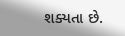શક્યતા છે.